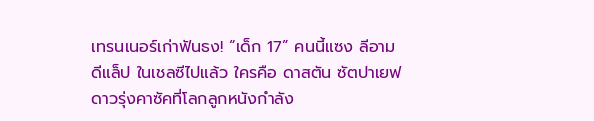เทรนเนอร์เก่าฟันธง! “เด็ก 17” คนนี้แซง ลีอาม ดีแล็ป ในเชลซีไปแล้ว ใครคือ ดาสตัน ซัตปาเยฟ ดาวรุ่งคาซัคที่โลกลูกหนังกำลัง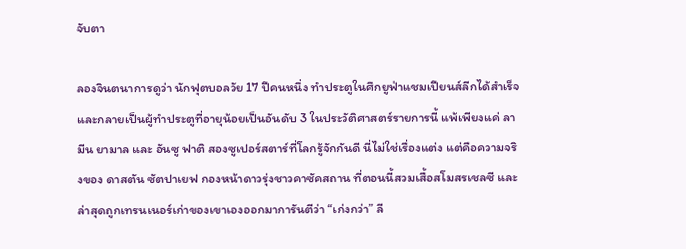จับตา

ลองจินตนาการดูว่า นักฟุตบอลวัย 17 ปีคนหนึ่ง ทำประตูในศึกยูฟ่าแชมเปียนส์ลีกได้สำเร็จ และกลายเป็นผู้ทำประตูที่อายุน้อยเป็นอันดับ 3 ในประวัติศาสตร์รายการนี้ แพ้เพียงแค่ ลามีน ยามาล และ อันซู ฟาติ สองซูเปอร์สตาร์ที่โลกรู้จักกันดี นี่ไม่ใช่เรื่องแต่ง แต่คือความจริงของ ดาสตัน ซัตปาเยฟ กองหน้าดาวรุ่งชาวคาซัคสถาน ที่ตอนนี้สวมเสื้อสโมสรเชลซี และล่าสุดถูกเทรนเนอร์เก่าของเขาเองออกมาการันตีว่า “เก่งกว่า” ลี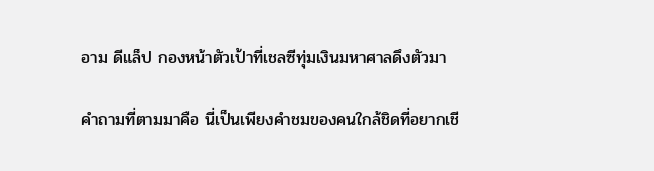อาม ดีแล็ป กองหน้าตัวเป้าที่เชลซีทุ่มเงินมหาศาลดึงตัวมา

คำถามที่ตามมาคือ นี่เป็นเพียงคำชมของคนใกล้ชิดที่อยากเชี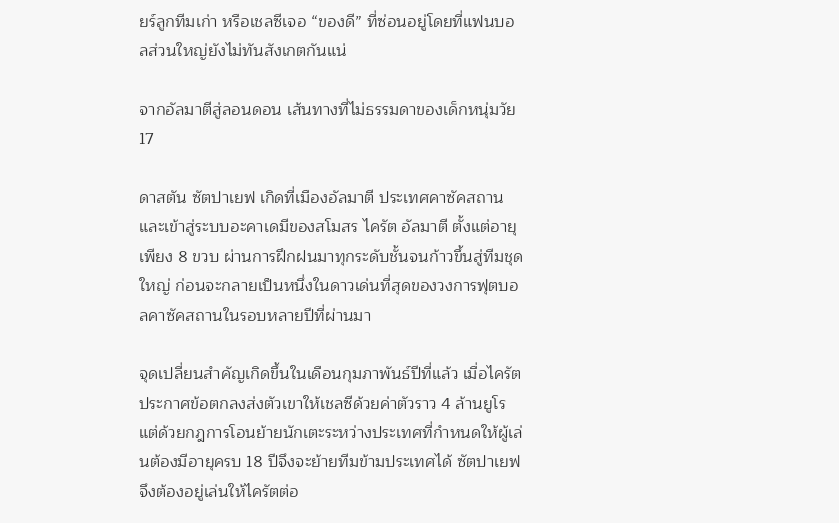ยร์ลูกทีมเก่า หรือเชลซีเจอ “ของดี” ที่ซ่อนอยู่โดยที่แฟนบอลส่วนใหญ่ยังไม่ทันสังเกตกันแน่

จากอัลมาตีสู่ลอนดอน เส้นทางที่ไม่ธรรมดาของเด็กหนุ่มวัย 17

ดาสตัน ซัตปาเยฟ เกิดที่เมืองอัลมาตี ประเทศคาซัคสถาน และเข้าสู่ระบบอะคาเดมีของสโมสร ไครัต อัลมาตี ตั้งแต่อายุเพียง 8 ขวบ ผ่านการฝึกฝนมาทุกระดับชั้นจนก้าวขึ้นสู่ทีมชุดใหญ่ ก่อนจะกลายเป็นหนึ่งในดาวเด่นที่สุดของวงการฟุตบอลคาซัคสถานในรอบหลายปีที่ผ่านมา

จุดเปลี่ยนสำคัญเกิดขึ้นในเดือนกุมภาพันธ์ปีที่แล้ว เมื่อไครัตประกาศข้อตกลงส่งตัวเขาให้เชลซีด้วยค่าตัวราว 4 ล้านยูโร แต่ด้วยกฎการโอนย้ายนักเตะระหว่างประเทศที่กำหนดให้ผู้เล่นต้องมีอายุครบ 18 ปีจึงจะย้ายทีมข้ามประเทศได้ ซัตปาเยฟจึงต้องอยู่เล่นให้ไครัตต่อ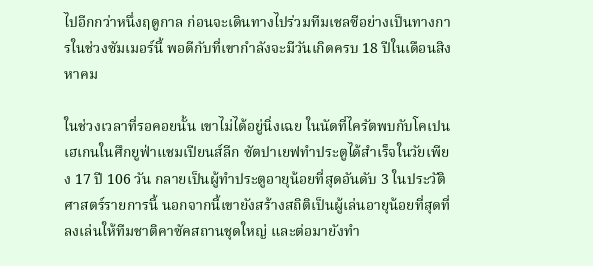ไปอีกกว่าหนึ่งฤดูกาล ก่อนจะเดินทางไปร่วมทีมเชลซีอย่างเป็นทางการในช่วงซัมเมอร์นี้ พอดีกับที่เขากำลังจะมีวันเกิดครบ 18 ปีในเดือนสิงหาคม

ในช่วงเวลาที่รอคอยนั้น เขาไม่ได้อยู่นิ่งเฉย ในนัดที่ไครัตพบกับโคเปนเฮเกนในศึกยูฟ่าแชมเปียนส์ลีก ซัตปาเยฟทำประตูได้สำเร็จในวัยเพียง 17 ปี 106 วัน กลายเป็นผู้ทำประตูอายุน้อยที่สุดอันดับ 3 ในประวัติศาสตร์รายการนี้ นอกจากนี้เขายังสร้างสถิติเป็นผู้เล่นอายุน้อยที่สุดที่ลงเล่นให้ทีมชาติคาซัคสถานชุดใหญ่ และต่อมายังทำ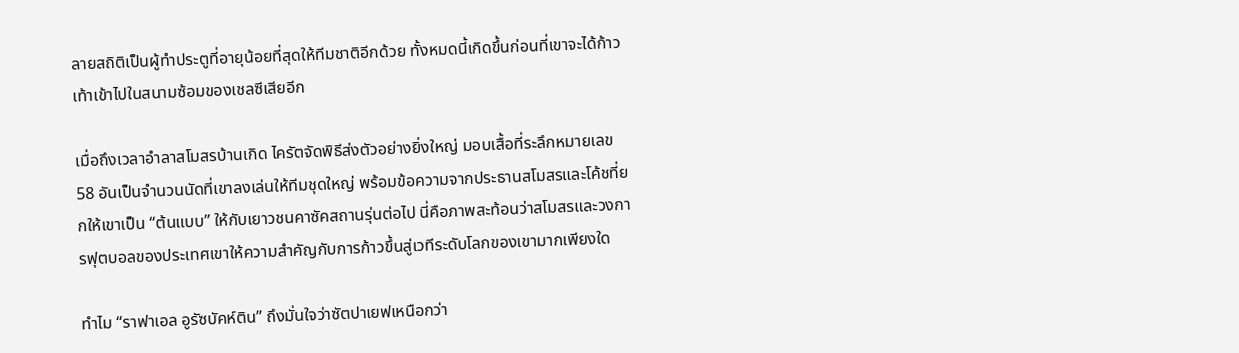ลายสถิติเป็นผู้ทำประตูที่อายุน้อยที่สุดให้ทีมชาติอีกด้วย ทั้งหมดนี้เกิดขึ้นก่อนที่เขาจะได้ก้าวเท้าเข้าไปในสนามซ้อมของเชลซีเสียอีก

เมื่อถึงเวลาอำลาสโมสรบ้านเกิด ไครัตจัดพิธีส่งตัวอย่างยิ่งใหญ่ มอบเสื้อที่ระลึกหมายเลข 58 อันเป็นจำนวนนัดที่เขาลงเล่นให้ทีมชุดใหญ่ พร้อมข้อความจากประธานสโมสรและโค้ชที่ยกให้เขาเป็น “ต้นแบบ” ให้กับเยาวชนคาซัคสถานรุ่นต่อไป นี่คือภาพสะท้อนว่าสโมสรและวงการฟุตบอลของประเทศเขาให้ความสำคัญกับการก้าวขึ้นสู่เวทีระดับโลกของเขามากเพียงใด

ทำไม “ราฟาเอล อูรัซบัคห์ติน” ถึงมั่นใจว่าซัตปาเยฟเหนือกว่า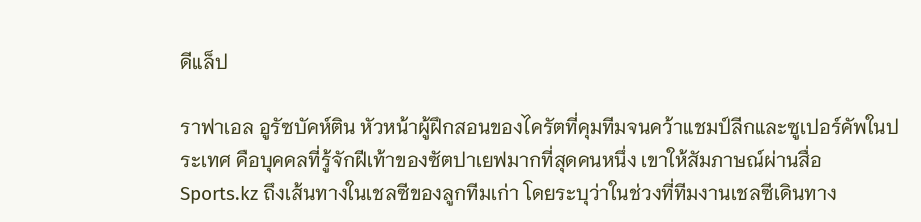ดีแล็ป

ราฟาเอล อูรัซบัคห์ติน หัวหน้าผู้ฝึกสอนของไครัตที่คุมทีมจนคว้าแชมป์ลีกและซูเปอร์คัพในประเทศ คือบุคคลที่รู้จักฝีเท้าของซัตปาเยฟมากที่สุดคนหนึ่ง เขาให้สัมภาษณ์ผ่านสื่อ Sports.kz ถึงเส้นทางในเชลซีของลูกทีมเก่า โดยระบุว่าในช่วงที่ทีมงานเชลซีเดินทาง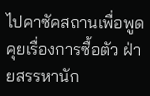ไปคาซัคสถานเพื่อพูดคุยเรื่องการซื้อตัว ฝ่ายสรรหานัก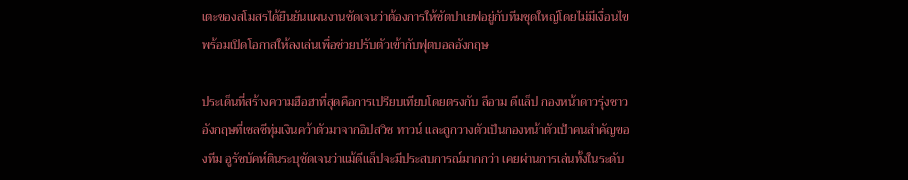เตะของสโมสรได้ยืนยันแผนงานชัดเจนว่าต้องการให้ซัตปาเยฟอยู่กับทีมชุดใหญ่โดยไม่มีเงื่อนไข พร้อมเปิดโอกาสให้ลงเล่นเพื่อช่วยปรับตัวเข้ากับฟุตบอลอังกฤษ

ประเด็นที่สร้างความฮือฮาที่สุดคือการเปรียบเทียบโดยตรงกับ ลีอาม ดีแล็ป กองหน้าดาวรุ่งชาวอังกฤษที่เชลซีทุ่มเงินคว้าตัวมาจากอิปสวิช ทาวน์ และถูกวางตัวเป็นกองหน้าตัวเป้าคนสำคัญของทีม อูรัซบัคห์ตินระบุชัดเจนว่าแม้ดีแล็ปจะมีประสบการณ์มากกว่า เคยผ่านการเล่นทั้งในระดับ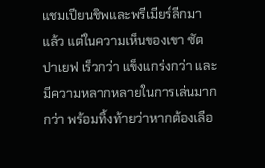แชมเปียนชิพและพรีเมียร์ลีกมาแล้ว แต่ในความเห็นของเขา ซัตปาเยฟ เร็วกว่า แข็งแกร่งกว่า และมีความหลากหลายในการเล่นมากกว่า พร้อมทิ้งท้ายว่าหากต้องเลือ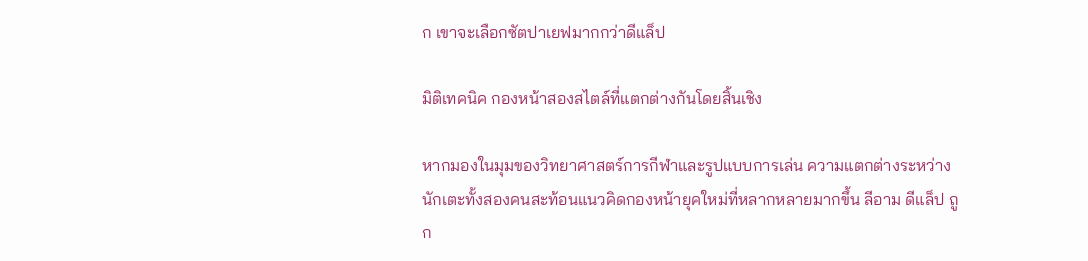ก เขาจะเลือกซัตปาเยฟมากกว่าดีแล็ป

มิติเทคนิค กองหน้าสองสไตล์ที่แตกต่างกันโดยสิ้นเชิง

หากมองในมุมของวิทยาศาสตร์การกีฬาและรูปแบบการเล่น ความแตกต่างระหว่างนักเตะทั้งสองคนสะท้อนแนวคิดกองหน้ายุคใหม่ที่หลากหลายมากขึ้น ลีอาม ดีแล็ป ถูก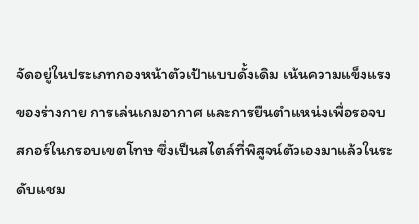จัดอยู่ในประเภทกองหน้าตัวเป้าแบบดั้งเดิม เน้นความแข็งแรงของร่างกาย การเล่นเกมอากาศ และการยืนตำแหน่งเพื่อรอจบสกอร์ในกรอบเขตโทษ ซึ่งเป็นสไตล์ที่พิสูจน์ตัวเองมาแล้วในระดับแชม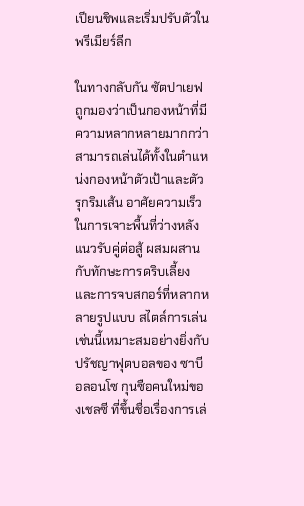เปียนชิพและเริ่มปรับตัวในพรีเมียร์ลีก

ในทางกลับกัน ซัตปาเยฟถูกมองว่าเป็นกองหน้าที่มีความหลากหลายมากกว่า สามารถเล่นได้ทั้งในตำแหน่งกองหน้าตัวเป้าและตัวรุกริมเส้น อาศัยความเร็วในการเจาะพื้นที่ว่างหลังแนวรับคู่ต่อสู้ ผสมผสานกับทักษะการดริบเลี้ยงและการจบสกอร์ที่หลากหลายรูปแบบ สไตล์การเล่นเช่นนี้เหมาะสมอย่างยิ่งกับปรัชญาฟุตบอลของ ซาบี อลอนโซ กุนซือคนใหม่ของเชลซี ที่ขึ้นชื่อเรื่องการเล่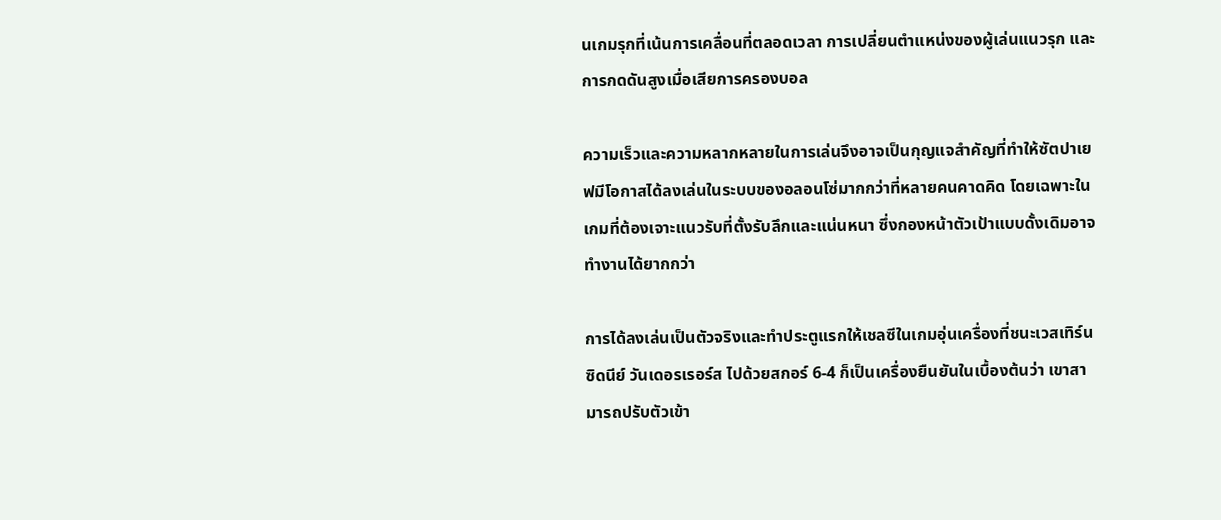นเกมรุกที่เน้นการเคลื่อนที่ตลอดเวลา การเปลี่ยนตำแหน่งของผู้เล่นแนวรุก และการกดดันสูงเมื่อเสียการครองบอล

ความเร็วและความหลากหลายในการเล่นจึงอาจเป็นกุญแจสำคัญที่ทำให้ซัตปาเยฟมีโอกาสได้ลงเล่นในระบบของอลอนโซ่มากกว่าที่หลายคนคาดคิด โดยเฉพาะในเกมที่ต้องเจาะแนวรับที่ตั้งรับลึกและแน่นหนา ซึ่งกองหน้าตัวเป้าแบบดั้งเดิมอาจทำงานได้ยากกว่า

การได้ลงเล่นเป็นตัวจริงและทำประตูแรกให้เชลซีในเกมอุ่นเครื่องที่ชนะเวสเทิร์น ซิดนีย์ วันเดอรเรอร์ส ไปด้วยสกอร์ 6-4 ก็เป็นเครื่องยืนยันในเบื้องต้นว่า เขาสามารถปรับตัวเข้า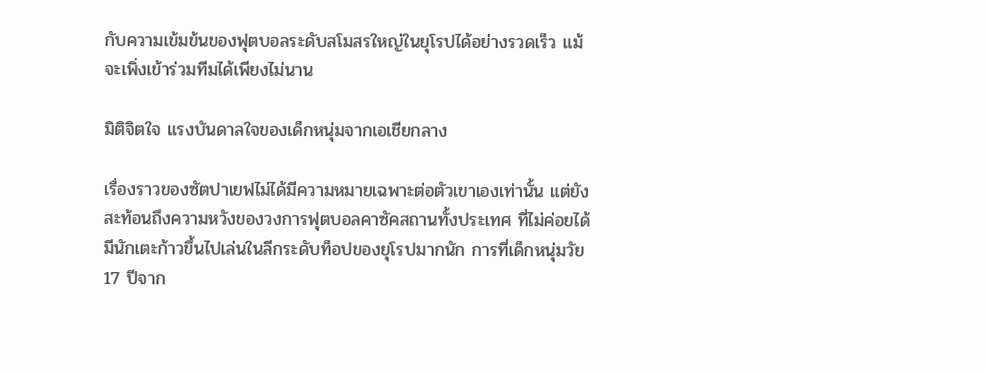กับความเข้มข้นของฟุตบอลระดับสโมสรใหญ่ในยุโรปได้อย่างรวดเร็ว แม้จะเพิ่งเข้าร่วมทีมได้เพียงไม่นาน

มิติจิตใจ แรงบันดาลใจของเด็กหนุ่มจากเอเชียกลาง

เรื่องราวของซัตปาเยฟไม่ได้มีความหมายเฉพาะต่อตัวเขาเองเท่านั้น แต่ยังสะท้อนถึงความหวังของวงการฟุตบอลคาซัคสถานทั้งประเทศ ที่ไม่ค่อยได้มีนักเตะก้าวขึ้นไปเล่นในลีกระดับท็อปของยุโรปมากนัก การที่เด็กหนุ่มวัย 17 ปีจาก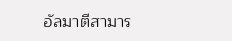อัลมาตีสามาร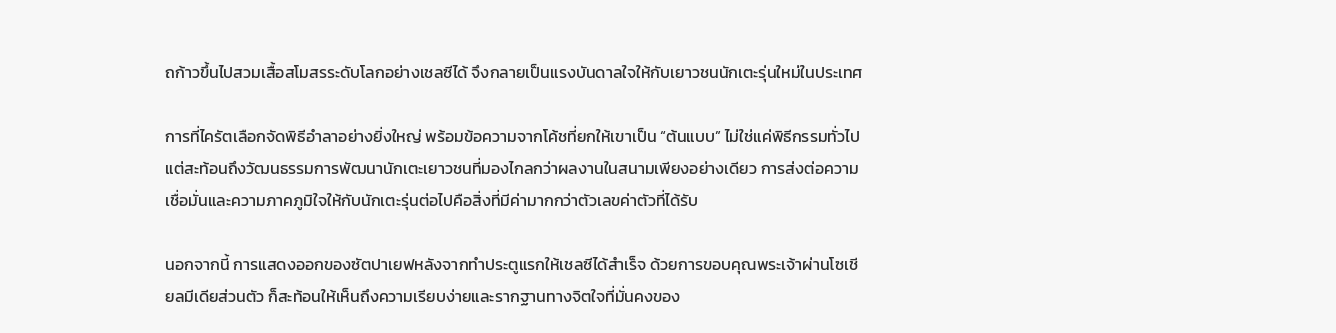ถก้าวขึ้นไปสวมเสื้อสโมสรระดับโลกอย่างเชลซีได้ จึงกลายเป็นแรงบันดาลใจให้กับเยาวชนนักเตะรุ่นใหม่ในประเทศ

การที่ไครัตเลือกจัดพิธีอำลาอย่างยิ่งใหญ่ พร้อมข้อความจากโค้ชที่ยกให้เขาเป็น “ต้นแบบ” ไม่ใช่แค่พิธีกรรมทั่วไป แต่สะท้อนถึงวัฒนธรรมการพัฒนานักเตะเยาวชนที่มองไกลกว่าผลงานในสนามเพียงอย่างเดียว การส่งต่อความเชื่อมั่นและความภาคภูมิใจให้กับนักเตะรุ่นต่อไปคือสิ่งที่มีค่ามากกว่าตัวเลขค่าตัวที่ได้รับ

นอกจากนี้ การแสดงออกของซัตปาเยฟหลังจากทำประตูแรกให้เชลซีได้สำเร็จ ด้วยการขอบคุณพระเจ้าผ่านโซเชียลมีเดียส่วนตัว ก็สะท้อนให้เห็นถึงความเรียบง่ายและรากฐานทางจิตใจที่มั่นคงของ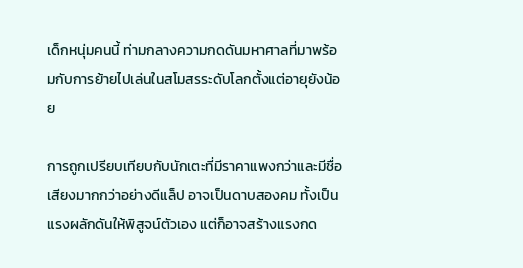เด็กหนุ่มคนนี้ ท่ามกลางความกดดันมหาศาลที่มาพร้อมกับการย้ายไปเล่นในสโมสรระดับโลกตั้งแต่อายุยังน้อย

การถูกเปรียบเทียบกับนักเตะที่มีราคาแพงกว่าและมีชื่อเสียงมากกว่าอย่างดีแล็ป อาจเป็นดาบสองคม ทั้งเป็นแรงผลักดันให้พิสูจน์ตัวเอง แต่ก็อาจสร้างแรงกด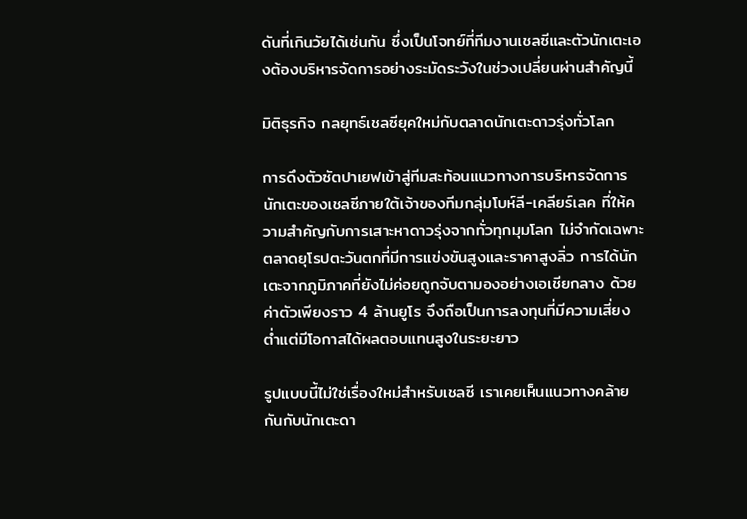ดันที่เกินวัยได้เช่นกัน ซึ่งเป็นโจทย์ที่ทีมงานเชลซีและตัวนักเตะเองต้องบริหารจัดการอย่างระมัดระวังในช่วงเปลี่ยนผ่านสำคัญนี้

มิติธุรกิจ กลยุทธ์เชลซียุคใหม่กับตลาดนักเตะดาวรุ่งทั่วโลก

การดึงตัวซัตปาเยฟเข้าสู่ทีมสะท้อนแนวทางการบริหารจัดการนักเตะของเชลซีภายใต้เจ้าของทีมกลุ่มโบห์ลี-เคลียร์เลค ที่ให้ความสำคัญกับการเสาะหาดาวรุ่งจากทั่วทุกมุมโลก ไม่จำกัดเฉพาะตลาดยุโรปตะวันตกที่มีการแข่งขันสูงและราคาสูงลิ่ว การได้นักเตะจากภูมิภาคที่ยังไม่ค่อยถูกจับตามองอย่างเอเชียกลาง ด้วยค่าตัวเพียงราว 4 ล้านยูโร จึงถือเป็นการลงทุนที่มีความเสี่ยงต่ำแต่มีโอกาสได้ผลตอบแทนสูงในระยะยาว

รูปแบบนี้ไม่ใช่เรื่องใหม่สำหรับเชลซี เราเคยเห็นแนวทางคล้ายกันกับนักเตะดา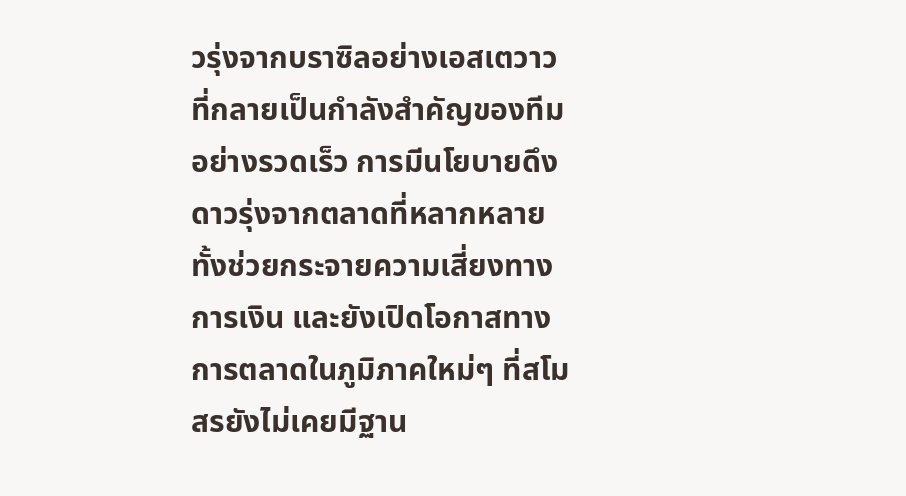วรุ่งจากบราซิลอย่างเอสเตวาว ที่กลายเป็นกำลังสำคัญของทีมอย่างรวดเร็ว การมีนโยบายดึงดาวรุ่งจากตลาดที่หลากหลาย ทั้งช่วยกระจายความเสี่ยงทางการเงิน และยังเปิดโอกาสทางการตลาดในภูมิภาคใหม่ๆ ที่สโมสรยังไม่เคยมีฐาน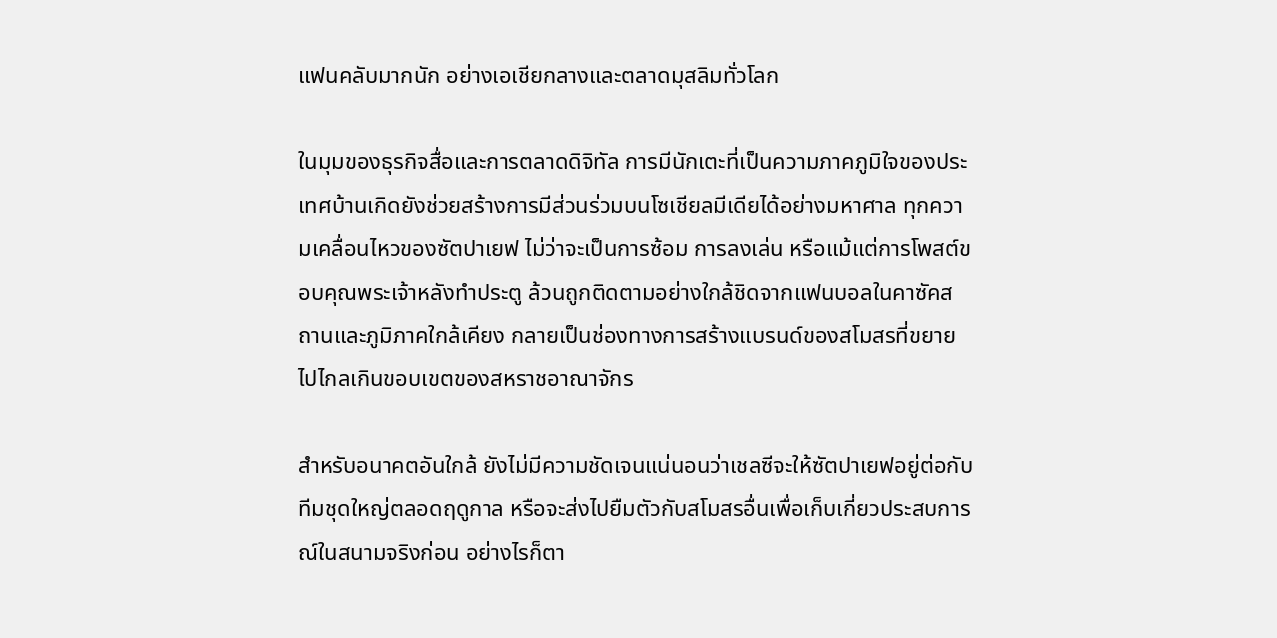แฟนคลับมากนัก อย่างเอเชียกลางและตลาดมุสลิมทั่วโลก

ในมุมของธุรกิจสื่อและการตลาดดิจิทัล การมีนักเตะที่เป็นความภาคภูมิใจของประเทศบ้านเกิดยังช่วยสร้างการมีส่วนร่วมบนโซเชียลมีเดียได้อย่างมหาศาล ทุกความเคลื่อนไหวของซัตปาเยฟ ไม่ว่าจะเป็นการซ้อม การลงเล่น หรือแม้แต่การโพสต์ขอบคุณพระเจ้าหลังทำประตู ล้วนถูกติดตามอย่างใกล้ชิดจากแฟนบอลในคาซัคสถานและภูมิภาคใกล้เคียง กลายเป็นช่องทางการสร้างแบรนด์ของสโมสรที่ขยายไปไกลเกินขอบเขตของสหราชอาณาจักร

สำหรับอนาคตอันใกล้ ยังไม่มีความชัดเจนแน่นอนว่าเชลซีจะให้ซัตปาเยฟอยู่ต่อกับทีมชุดใหญ่ตลอดฤดูกาล หรือจะส่งไปยืมตัวกับสโมสรอื่นเพื่อเก็บเกี่ยวประสบการณ์ในสนามจริงก่อน อย่างไรก็ตา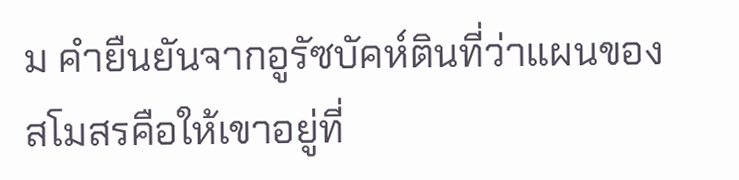ม คำยืนยันจากอูรัซบัคห์ตินที่ว่าแผนของสโมสรคือให้เขาอยู่ที่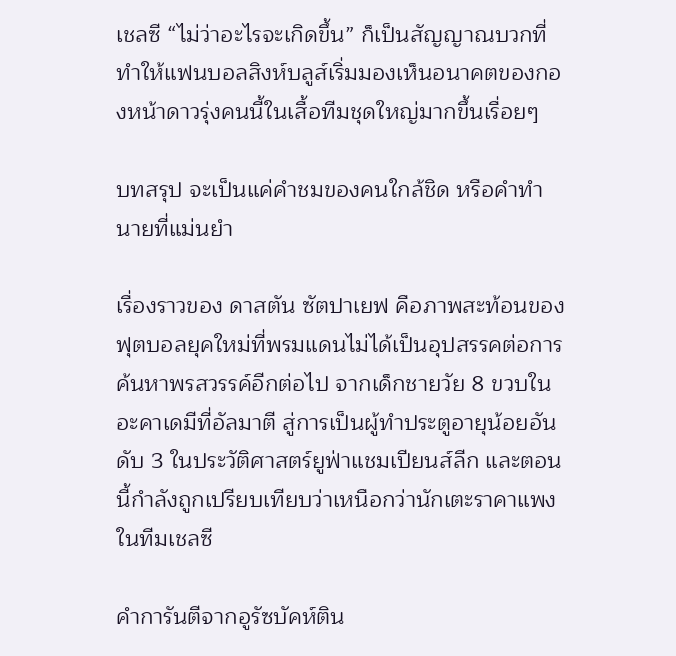เชลซี “ไม่ว่าอะไรจะเกิดขึ้น” ก็เป็นสัญญาณบวกที่ทำให้แฟนบอลสิงห์บลูส์เริ่มมองเห็นอนาคตของกองหน้าดาวรุ่งคนนี้ในเสื้อทีมชุดใหญ่มากขึ้นเรื่อยๆ

บทสรุป จะเป็นแค่คำชมของคนใกล้ชิด หรือคำทำนายที่แม่นยำ

เรื่องราวของ ดาสตัน ซัตปาเยฟ คือภาพสะท้อนของฟุตบอลยุคใหม่ที่พรมแดนไม่ได้เป็นอุปสรรคต่อการค้นหาพรสวรรค์อีกต่อไป จากเด็กชายวัย 8 ขวบในอะคาเดมีที่อัลมาตี สู่การเป็นผู้ทำประตูอายุน้อยอันดับ 3 ในประวัติศาสตร์ยูฟ่าแชมเปียนส์ลีก และตอนนี้กำลังถูกเปรียบเทียบว่าเหนือกว่านักเตะราคาแพงในทีมเชลซี

คำการันตีจากอูรัซบัคห์ติน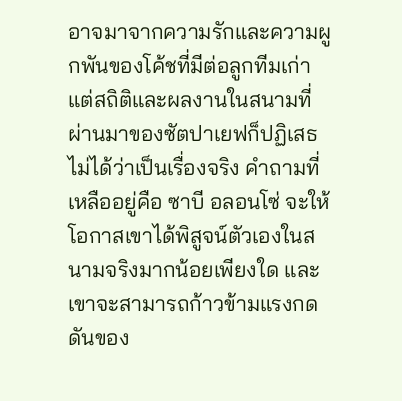อาจมาจากความรักและความผูกพันของโค้ชที่มีต่อลูกทีมเก่า แต่สถิติและผลงานในสนามที่ผ่านมาของซัตปาเยฟก็ปฏิเสธไม่ได้ว่าเป็นเรื่องจริง คำถามที่เหลืออยู่คือ ซาบี อลอนโซ่ จะให้โอกาสเขาได้พิสูจน์ตัวเองในสนามจริงมากน้อยเพียงใด และเขาจะสามารถก้าวข้ามแรงกดดันของ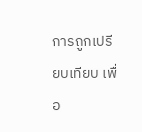การถูกเปรียบเทียบ เพื่อ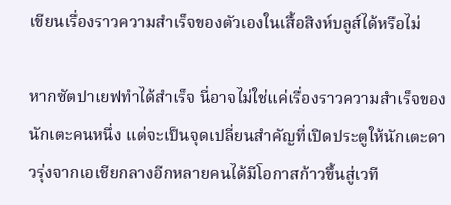เขียนเรื่องราวความสำเร็จของตัวเองในเสื้อสิงห์บลูส์ได้หรือไม่

หากซัตปาเยฟทำได้สำเร็จ นี่อาจไม่ใช่แค่เรื่องราวความสำเร็จของนักเตะคนหนึ่ง แต่จะเป็นจุดเปลี่ยนสำคัญที่เปิดประตูให้นักเตะดาวรุ่งจากเอเชียกลางอีกหลายคนได้มีโอกาสก้าวขึ้นสู่เวที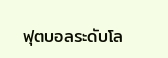ฟุตบอลระดับโล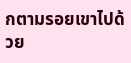กตามรอยเขาไปด้วย